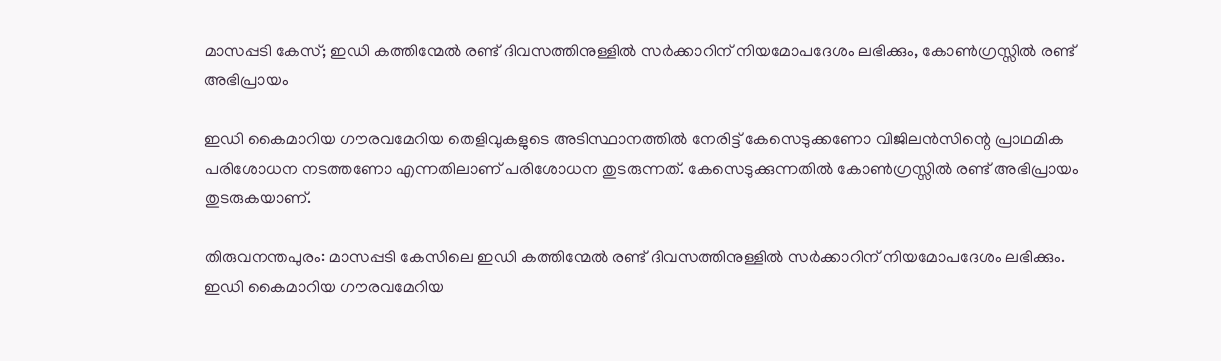മാസപ്പടി കേസ്; ഇഡി കത്തിന്മേല്‍ രണ്ട് ദിവസത്തിനുള്ളില്‍ സര്‍ക്കാറിന് നിയമോപദേശം ലഭിക്കും, കോണ്‍ഗ്രസ്സില്‍ രണ്ട് അഭിപ്രായം

ഇഡി കൈമാറിയ ഗൗരവമേറിയ തെളിവുകളുടെ അടിസ്ഥാനത്തില്‍ നേരിട്ട് കേസെടുക്കണോ വിജിലന്‍സിന്റെ പ്രാഥമിക പരിശോധന നടത്തണോ എന്നതിലാണ് പരിശോധന തുടരുന്നത്. കേസെടുക്കുന്നതില്‍ കോണ്‍ഗ്രസ്സില്‍ രണ്ട് അഭിപ്രായം തുടരുകയാണ്.

തിരുവനന്തപുരം: മാസപ്പടി കേസിലെ ഇഡി കത്തിന്മേല്‍ രണ്ട് ദിവസത്തിനുള്ളില്‍ സര്‍ക്കാറിന് നിയമോപദേശം ലഭിക്കും. ഇഡി കൈമാറിയ ഗൗരവമേറിയ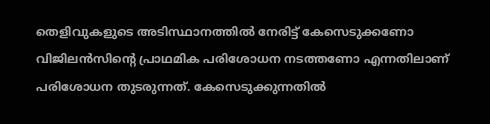തെളിവുകളുടെ അടിസ്ഥാനത്തില്‍ നേരിട്ട് കേസെടുക്കണോ വിജിലന്‍സിന്റെ പ്രാഥമിക പരിശോധന നടത്തണോ എന്നതിലാണ് പരിശോധന തുടരുന്നത്. കേസെടുക്കുന്നതില്‍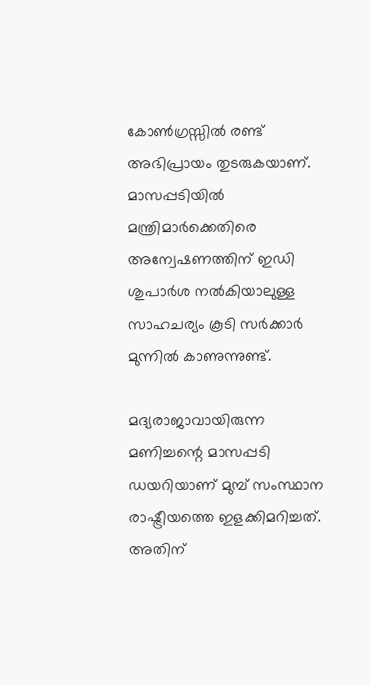കോണ്‍ഗ്രസ്സില്‍ രണ്ട് അഭിപ്രായം തുടരുകയാണ്. മാസപ്പടിയില്‍ മന്ത്രിമാര്‍ക്കെതിരെ അന്വേഷണത്തിന് ഇഡി ശുപാര്‍ശ നല്‍കിയാലുള്ള സാഹചര്യം കൂടി സര്‍ക്കാര്‍ മുന്നില്‍ കാണുന്നുണ്ട്.

മദ്യരാജാവായിരുന്ന മണിച്ചന്റെ മാസപ്പടി ഡയറിയാണ് മുമ്പ് സംസ്ഥാന രാഷ്ട്രീയത്തെ ഇളക്കിമറിച്ചത്. അതിന്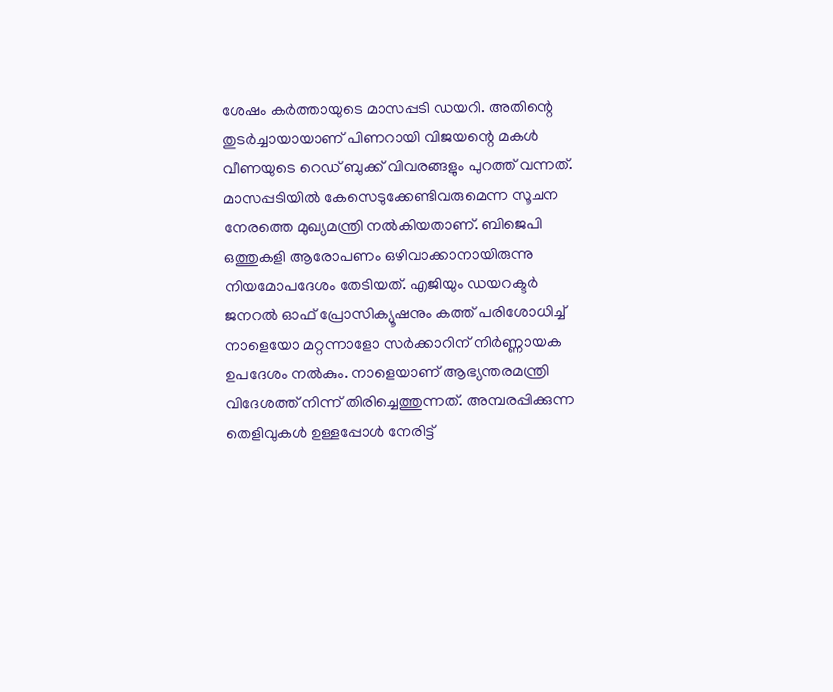ശേഷം കര്‍ത്തായുടെ മാസപ്പടി ഡയറി. അതിന്റെ തുടര്‍ച്ചായായാണ് പിണറായി വിജയന്റെ മകള്‍ വീണയുടെ റെഡ് ബുക്ക് വിവരങ്ങളും പുറത്ത് വന്നത്. മാസപ്പടിയില്‍ കേസെടുക്കേണ്ടിവരുമെന്ന സൂചന നേരത്തെ മുഖ്യമന്ത്രി നല്‍കിയതാണ്. ബിജെപി ഒത്തുകളി ആരോപണം ഒഴിവാക്കാനായിരുന്നു നിയമോപദേശം തേടിയത്. എജിയും ഡയറക്ടര്‍ ജനറല്‍ ഓഫ് പ്രോസിക്യൂഷനും കത്ത് പരിശോധിച്ച് നാളെയോ മറ്റന്നാളോ സര്‍ക്കാറിന് നിര്‍ണ്ണായക ഉപദേശം നല്‍കും. നാളെയാണ് ആഭ്യന്തരമന്ത്രി വിദേശത്ത് നിന്ന് തിരിച്ചെത്തുന്നത്. അമ്പരപ്പിക്കുന്ന തെളിവുകള്‍ ഉള്ളപ്പോള്‍ നേരിട്ട്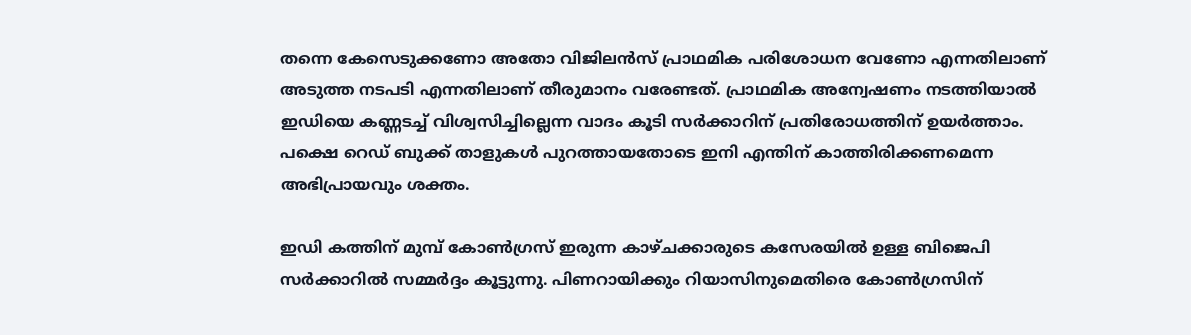തന്നെ കേസെടുക്കണോ അതോ വിജിലന്‍സ് പ്രാഥമിക പരിശോധന വേണോ എന്നതിലാണ് അടുത്ത നടപടി എന്നതിലാണ് തീരുമാനം വരേണ്ടത്. പ്രാഥമിക അന്വേഷണം നടത്തിയാല്‍ ഇഡിയെ കണ്ണടച്ച് വിശ്വസിച്ചില്ലെന്ന വാദം കൂടി സര്‍ക്കാറിന് പ്രതിരോധത്തിന് ഉയര്‍ത്താം. പക്ഷെ റെഡ് ബുക്ക് താളുകള്‍ പുറത്തായതോടെ ഇനി എന്തിന് കാത്തിരിക്കണമെന്ന അഭിപ്രായവും ശക്തം.

ഇഡി കത്തിന് മുമ്പ് കോണ്‍ഗ്രസ് ഇരുന്ന കാഴ്ചക്കാരുടെ കസേരയില്‍ ഉള്ള ബിജെപി സര്‍ക്കാറില്‍ സമ്മര്‍ദ്ദം കൂട്ടുന്നു. പിണറായിക്കും റിയാസിനുമെതിരെ കോണ്‍ഗ്രസിന്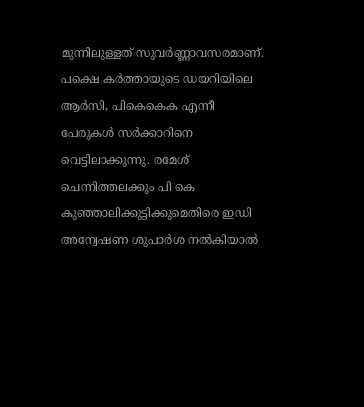മുന്നിലുള്ളത് സുവര്‍ണ്ണാവസരമാണ്. പക്ഷെ കര്‍ത്തായുടെ ഡയറിയിലെ ആര്‍സി, പികെകെക എന്നീ പേരുകള്‍ സര്‍ക്കാറിനെ വെട്ടിലാക്കുന്നു. രമേശ് ചെന്നിത്തലക്കും പി കെ കുഞ്ഞാലിക്കുട്ടിക്കുമെതിരെ ഇഡി അന്വേഷണ ശുപാര്‍ശ നല്‍കിയാല്‍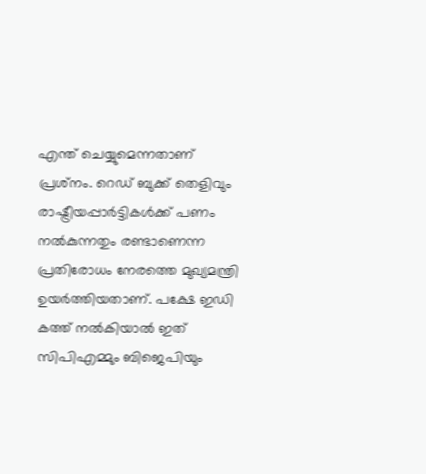എന്ത് ചെയ്യുമെന്നതാണ് പ്രശ്‌നം. റെഡ് ബുക്ക് തെളിവും രാഷ്ട്രീയപ്പാര്‍ട്ടികള്‍ക്ക് പണം നല്‍കുന്നതും രണ്ടാണെന്ന പ്രതിരോധം നേരത്തെ മുഖ്യമന്ത്രി ഉയര്‍ത്തിയതാണ്. പക്ഷേ ഇഡി കത്ത് നല്‍കിയാല്‍ ഇത് സിപിഎമ്മും ബിജെപിയും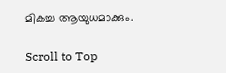മികച്ച ആയുധമാക്കും.

Scroll to Top